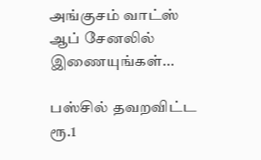அங்குசம் வாட்ஸ் ஆப் சேனலில் இணையுங்கள்...

பஸ்சில் தவறவிட்ட ரூ.1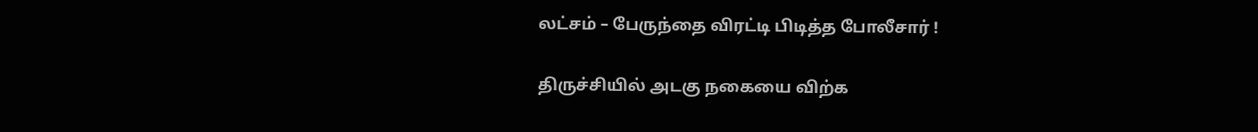லட்சம் – பேருந்தை விரட்டி பிடித்த போலீசார் !

திருச்சியில் அடகு நகையை விற்க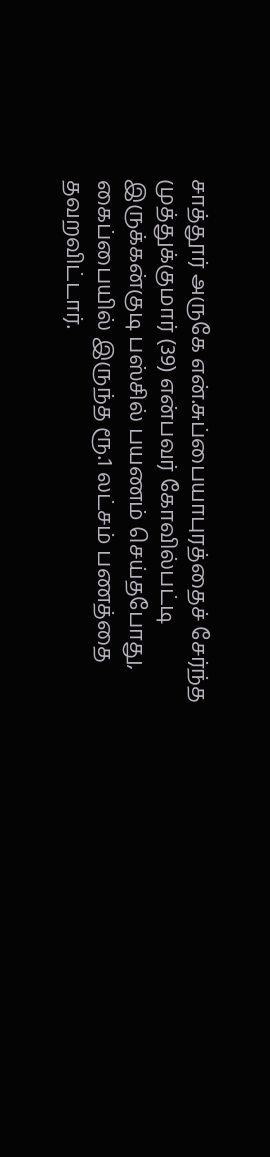சாத்தூர் அருகே என்.சுப்பையாபுரத்தைச் சேர்ந்த முத்துக்குமார் (39) என்பவர் கோவில்பட்டி இருக்கன்குடி பஸ்சில் பயணம் செய்தபோது, கைப்பையில் இருந்த ரூ.1 லட்சம் பணத்தை தவறவிட்டார்.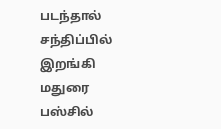படந்தால் சந்திப்பில் இறங்கி மதுரை பஸ்சில்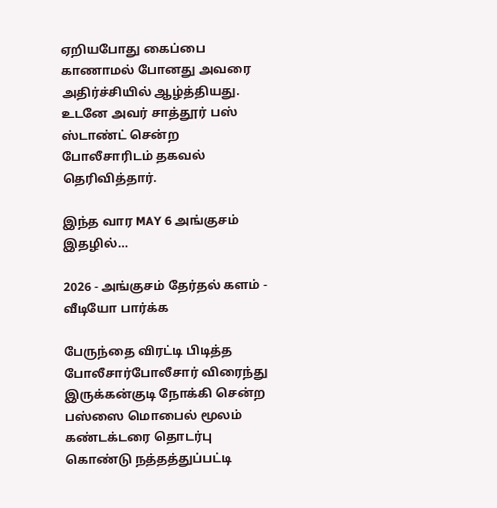ஏறியபோது கைப்பை காணாமல் போனது அவரை அதிர்ச்சியில் ஆழ்த்தியது. உடனே அவர் சாத்தூர் பஸ் ஸ்டாண்ட் சென்ற போலீசாரிடம் தகவல் தெரிவித்தார்.

இந்த வார MAY 6 அங்குசம் இதழில்…

2026 - அங்குசம் தேர்தல் களம் - வீடியோ பார்க்க

பேருந்தை விரட்டி பிடித்த போலீசார்போலீசார் விரைந்து இருக்கன்குடி நோக்கி சென்ற பஸ்ஸை மொபைல் மூலம் கண்டக்டரை தொடர்பு கொண்டு நத்தத்துப்பட்டி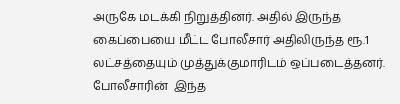அருகே மடக்கி நிறுத்தினர். அதில் இருந்த கைப்பையை மீட்ட போலீசார் அதிலிருந்த ரூ.1 லட்சத்தையும் முத்துக்குமாரிடம் ஒப்படைத்தனர். போலீசாரின்  இந்த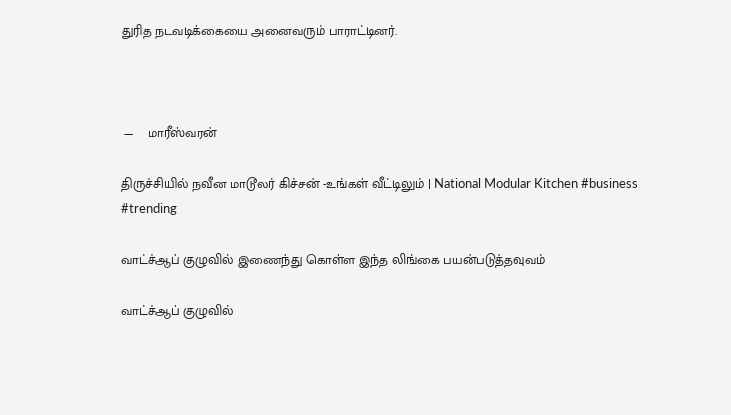துரித நடவடிக்கையை அனைவரும் பாராட்டினர்.



 —    மாரீஸ்வரன்

திருச்சியில் நவீன மாடூலர் கிச்சன் -உங்கள் வீட்டிலும் | National Modular Kitchen #business #trending

வாட்ச்ஆப் குழுவில் இணைந்து கொள்ள இந்த லிங்கை பயன்படுத்தவுவம்

வாட்ச்ஆப் குழுவில்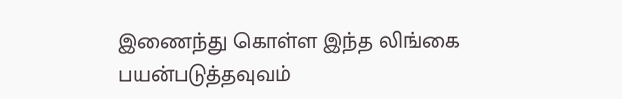இணைந்து கொள்ள இந்த லிங்கை பயன்படுத்தவுவம்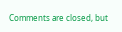Comments are closed, but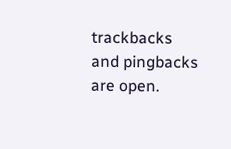trackbacks and pingbacks are open.